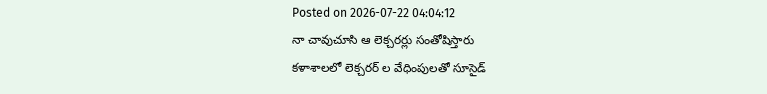Posted on 2026-07-22 04:04:12
నా చావుచూసి ఆ లెక్చరర్లు సంతోషిస్తారు
కళాశాలలో లెక్చరర్ ల వేధింపులతో సూసైడ్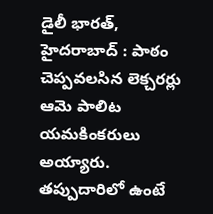డైలీ భారత్, హైదరాబాద్ : పాఠం చెప్పవలసిన లెక్చరర్లు ఆమె పాలిట యమకింకరులు అయ్యారు. తప్పుదారిలో ఉంటే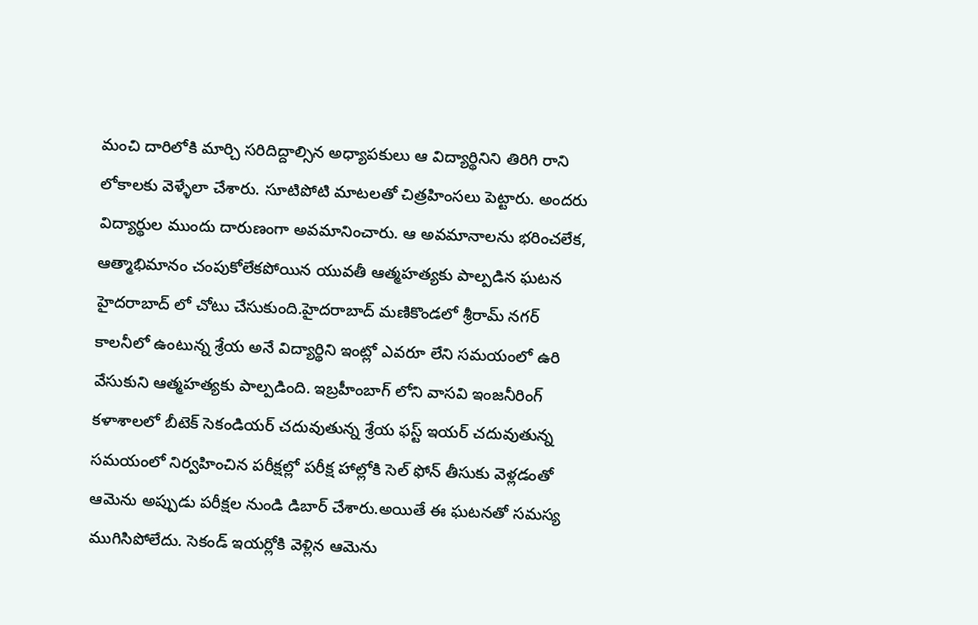మంచి దారిలోకి మార్చి సరిదిద్దాల్సిన అధ్యాపకులు ఆ విద్యార్థినిని తిరిగి రాని లోకాలకు వెళ్ళేలా చేశారు. సూటిపోటి మాటలతో చిత్రహింసలు పెట్టారు. అందరు విద్యార్థుల ముందు దారుణంగా అవమానించారు. ఆ అవమానాలను భరించలేక, ఆత్మాభిమానం చంపుకోలేకపోయిన యువతీ ఆత్మహత్యకు పాల్పడిన ఘటన హైదరాబాద్ లో చోటు చేసుకుంది.హైదరాబాద్ మణికొండలో శ్రీరామ్ నగర్ కాలనీలో ఉంటున్న శ్రేయ అనే విద్యార్థిని ఇంట్లో ఎవరూ లేని సమయంలో ఉరి వేసుకుని ఆత్మహత్యకు పాల్పడింది. ఇబ్రహీంబాగ్ లోని వాసవి ఇంజనీరింగ్ కళాశాలలో బీటెక్ సెకండియర్ చదువుతున్న శ్రేయ ఫస్ట్ ఇయర్ చదువుతున్న సమయంలో నిర్వహించిన పరీక్షల్లో పరీక్ష హాల్లోకి సెల్ ఫోన్ తీసుకు వెళ్లడంతో ఆమెను అప్పుడు పరీక్షల నుండి డిబార్ చేశారు.అయితే ఈ ఘటనతో సమస్య ముగిసిపోలేదు. సెకండ్ ఇయర్లోకి వెళ్లిన ఆమెను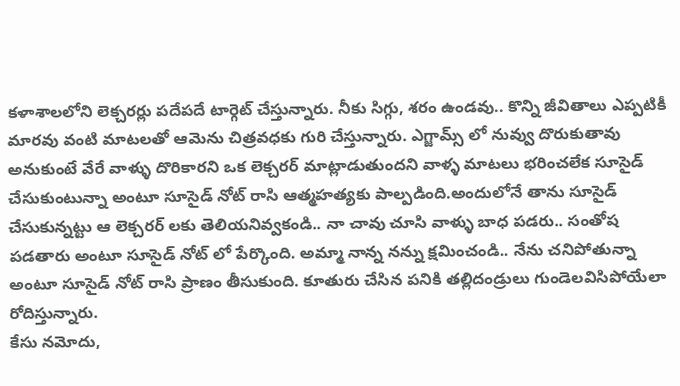కళాశాలలోని లెక్చరర్లు పదేపదే టార్గెట్ చేస్తున్నారు. నీకు సిగ్గు, శరం ఉండవు.. కొన్ని జీవితాలు ఎప్పటికీ మారవు వంటి మాటలతో ఆమెను చిత్రవధకు గురి చేస్తున్నారు. ఎగ్జామ్స్ లో నువ్వు దొరుకుతావు అనుకుంటే వేరే వాళ్ళు దొరికారని ఒక లెక్చరర్ మాట్లాడుతుందని వాళ్ళ మాటలు భరించలేక సూసైడ్ చేసుకుంటున్నా అంటూ సూసైడ్ నోట్ రాసి ఆత్మహత్యకు పాల్పడింది.అందులోనే తాను సూసైడ్ చేసుకున్నట్టు ఆ లెక్చరర్ లకు తెలియనివ్వకండి.. నా చావు చూసి వాళ్ళు బాధ పడరు.. సంతోష పడతారు అంటూ సూసైడ్ నోట్ లో పేర్కొంది. అమ్మా నాన్న నన్ను క్షమించండి.. నేను చనిపోతున్నా అంటూ సూసైడ్ నోట్ రాసి ప్రాణం తీసుకుంది. కూతురు చేసిన పనికి తల్లిదండ్రులు గుండెలవిసిపోయేలా రోదిస్తున్నారు.
కేసు నమోదు,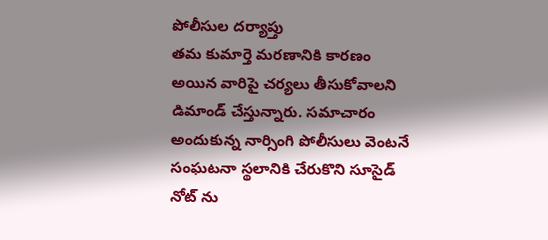పోలీసుల దర్యాప్తు
తమ కుమార్తె మరణానికి కారణం అయిన వారిపై చర్యలు తీసుకోవాలని డిమాండ్ చేస్తున్నారు. సమాచారం అందుకున్న నార్సింగి పోలీసులు వెంటనే సంఘటనా స్థలానికి చేరుకొని సూసైడ్ నోట్ ను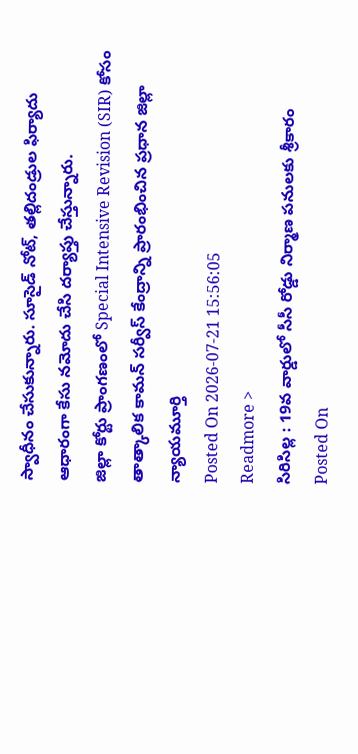స్వాధీనం చేసుకున్నారు. సూసైడ్ నోట్, తల్లిదండ్రుల ఫిర్యాదు ఆధారంగా కేసు నమోదు చేసి దర్యాప్తు చేస్తున్నారు.
జిల్లా కోర్టు ప్రాంగణంలో Special Intensive Revision (SIR) కోసం తాత్కాలిక కామన్ సర్వీస్ కేంద్రాన్ని ప్రారంభించిన ప్రధాన జిల్లా న్యాయమూర్తి
Posted On 2026-07-21 15:56:05
Readmore >
సిరిసిల్ల : 19వ వార్డులో సీసీ రోడ్డు నిర్మాణ పనులకు శ్రీకారం
Posted On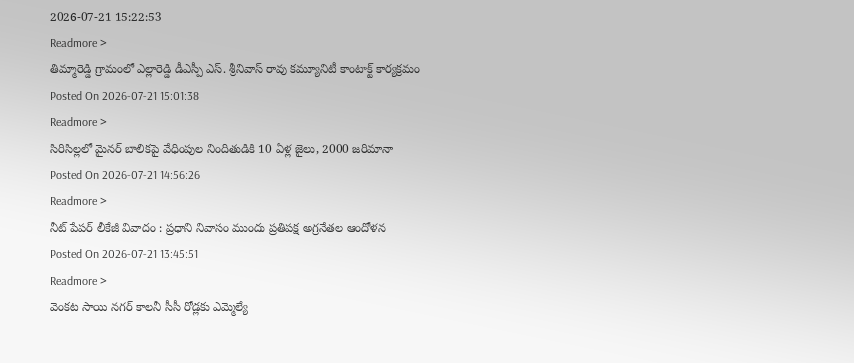2026-07-21 15:22:53
Readmore >
తిమ్మారెడ్డి గ్రామంలో ఎల్లారెడ్డి డీఎస్పీ ఎస్. శ్రీనివాస్ రావు కమ్యూనిటీ కాంటాక్ట్ కార్యక్రమం
Posted On 2026-07-21 15:01:38
Readmore >
సిరిసిల్లలో మైనర్ బాలికపై వేధింపుల నిందితుడికి 10 ఏళ్ల జైలు, 2000 జరిమానా
Posted On 2026-07-21 14:56:26
Readmore >
నీట్ పేపర్ లీకేజీ వివాదం : ప్రధాని నివాసం ముందు ప్రతిపక్ష అగ్రనేతల ఆందోళన
Posted On 2026-07-21 13:45:51
Readmore >
వెంకట సాయి నగర్ కాలనీ సీసీ రోడ్లకు ఎమ్మెల్యే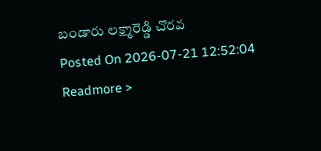బండారు లక్ష్మారెడ్డి చొరవ
Posted On 2026-07-21 12:52:04
Readmore >